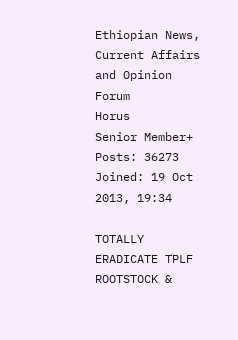Ethiopian News, Current Affairs and Opinion Forum
Horus
Senior Member+
Posts: 36273
Joined: 19 Oct 2013, 19:34

TOTALLY ERADICATE TPLF ROOTSTOCK &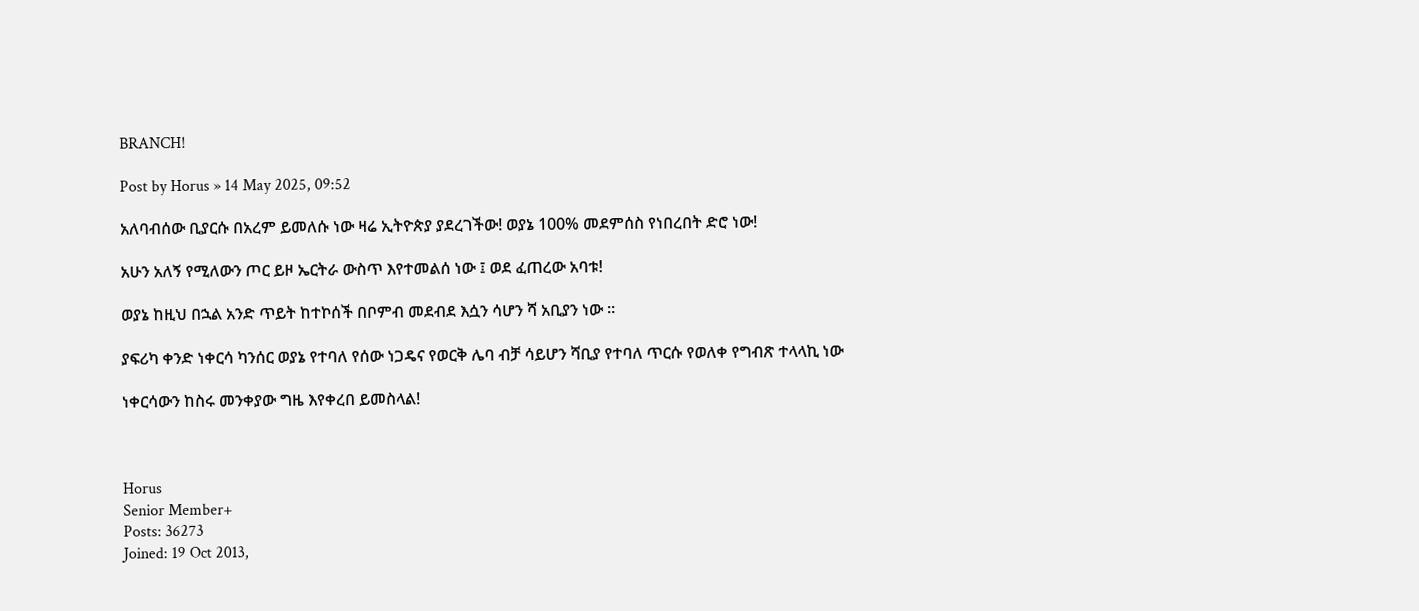BRANCH!

Post by Horus » 14 May 2025, 09:52

አለባብሰው ቢያርሱ በአረም ይመለሱ ነው ዛሬ ኢትዮጵያ ያደረገችው! ወያኔ 100% መደምሰስ የነበረበት ድሮ ነው!

አሁን አለኝ የሚለውን ጦር ይዞ ኤርትራ ውስጥ እየተመልሰ ነው ፤ ወደ ፈጠረው አባቱ!

ወያኔ ከዚህ በኋል አንድ ጥይት ከተኮሰች በቦምብ መደብደ እሷን ሳሆን ሻ አቢያን ነው ።

ያፍሪካ ቀንድ ነቀርሳ ካንሰር ወያኔ የተባለ የሰው ነጋዴና የወርቅ ሌባ ብቻ ሳይሆን ሻቢያ የተባለ ጥርሱ የወለቀ የግብጽ ተላላኪ ነው

ነቀርሳውን ከስሩ መንቀያው ግዜ እየቀረበ ይመስላል!



Horus
Senior Member+
Posts: 36273
Joined: 19 Oct 2013,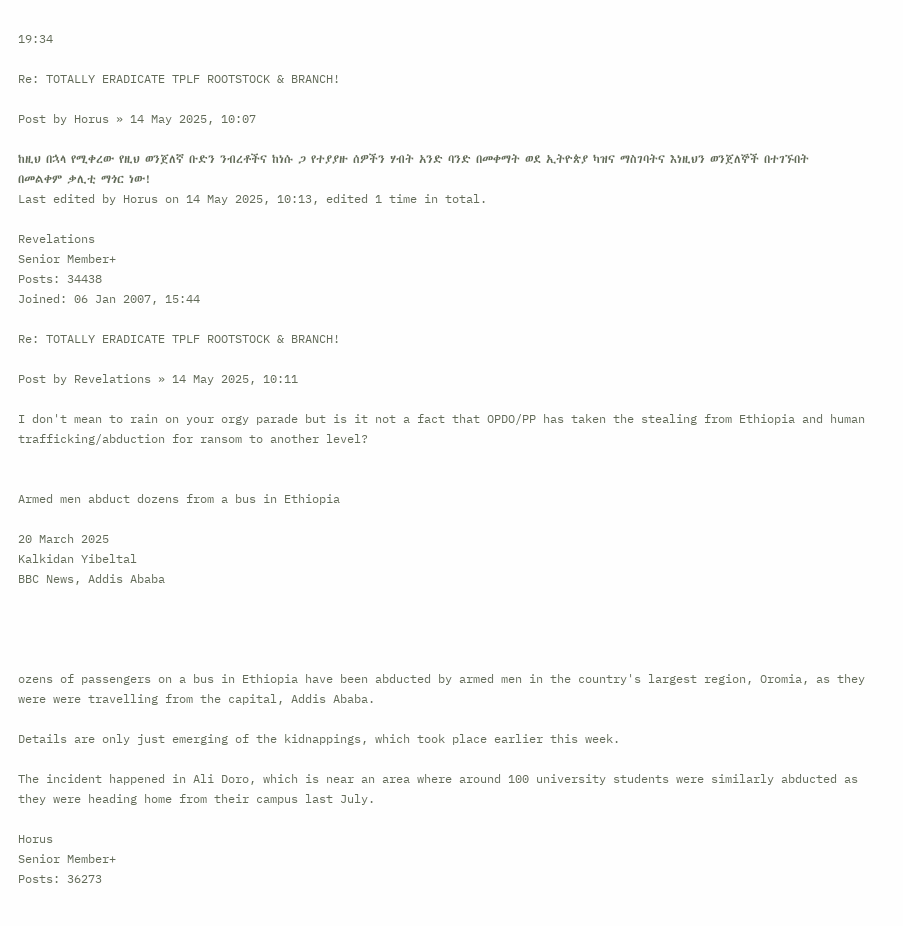19:34

Re: TOTALLY ERADICATE TPLF ROOTSTOCK & BRANCH!

Post by Horus » 14 May 2025, 10:07

ከዚህ በኋላ የሚቀረው የዚህ ወንጀለኛ ቡድን ንብረቶችና ከነሱ ጋ የተያያዙ ሰዎችን ሃብት አንድ ባንድ በመቀማት ወደ ኢትዮጵያ ካዝና ማስገባትና እነዚህን ወንጀለኞች በተገኙበት በመልቀም ቃሊቲ ማጎር ነው!
Last edited by Horus on 14 May 2025, 10:13, edited 1 time in total.

Revelations
Senior Member+
Posts: 34438
Joined: 06 Jan 2007, 15:44

Re: TOTALLY ERADICATE TPLF ROOTSTOCK & BRANCH!

Post by Revelations » 14 May 2025, 10:11

I don't mean to rain on your orgy parade but is it not a fact that OPDO/PP has taken the stealing from Ethiopia and human trafficking/abduction for ransom to another level?


Armed men abduct dozens from a bus in Ethiopia

20 March 2025
Kalkidan Yibeltal
BBC News, Addis Ababa




ozens of passengers on a bus in Ethiopia have been abducted by armed men in the country's largest region, Oromia, as they were were travelling from the capital, Addis Ababa.

Details are only just emerging of the kidnappings, which took place earlier this week.

The incident happened in Ali Doro, which is near an area where around 100 university students were similarly abducted as they were heading home from their campus last July.

Horus
Senior Member+
Posts: 36273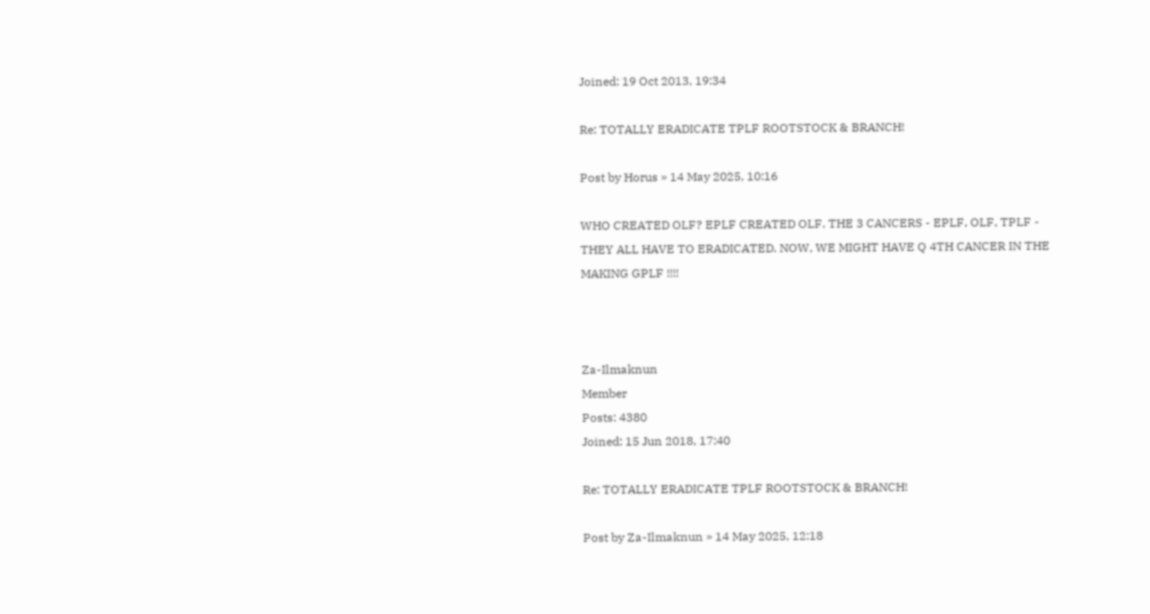Joined: 19 Oct 2013, 19:34

Re: TOTALLY ERADICATE TPLF ROOTSTOCK & BRANCH!

Post by Horus » 14 May 2025, 10:16

WHO CREATED OLF? EPLF CREATED OLF. THE 3 CANCERS - EPLF, OLF, TPLF - THEY ALL HAVE TO ERADICATED. NOW, WE MIGHT HAVE Q 4TH CANCER IN THE MAKING GPLF !!!!



Za-Ilmaknun
Member
Posts: 4380
Joined: 15 Jun 2018, 17:40

Re: TOTALLY ERADICATE TPLF ROOTSTOCK & BRANCH!

Post by Za-Ilmaknun » 14 May 2025, 12:18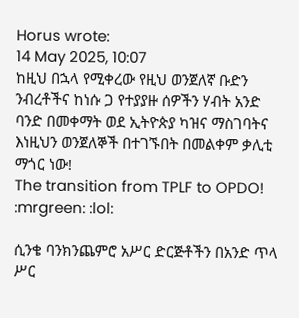Horus wrote:
14 May 2025, 10:07
ከዚህ በኋላ የሚቀረው የዚህ ወንጀለኛ ቡድን ንብረቶችና ከነሱ ጋ የተያያዙ ሰዎችን ሃብት አንድ ባንድ በመቀማት ወደ ኢትዮጵያ ካዝና ማስገባትና እነዚህን ወንጀለኞች በተገኙበት በመልቀም ቃሊቲ ማጎር ነው!
The transition from TPLF to OPDO! :mrgreen: :lol:

ሲንቄ ባንክንጨምሮ አሥር ድርጅቶችን በአንድ ጥላ ሥር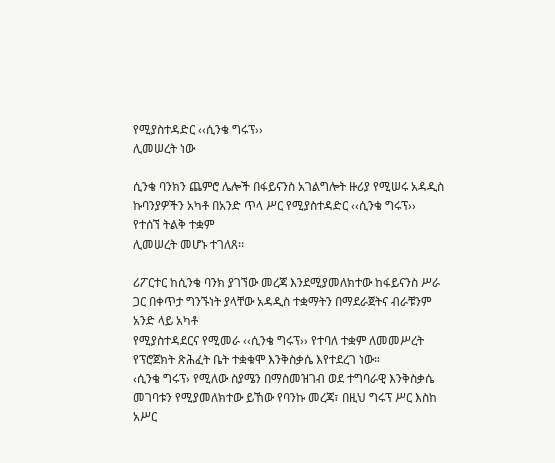የሚያስተዳድር ‹‹ሲንቄ ግሩፕ››
ሊመሠረት ነው

ሲንቄ ባንክን ጨምሮ ሌሎች በፋይናንስ አገልግሎት ዙሪያ የሚሠሩ አዳዲስ ኩባንያዎችን አካቶ በአንድ ጥላ ሥር የሚያስተዳድር ‹‹ሲንቄ ግሩፕ›› የተሰኘ ትልቅ ተቋም
ሊመሠረት መሆኑ ተገለጸ፡፡

ሪፖርተር ከሲንቄ ባንክ ያገኘው መረጃ እንደሚያመለክተው ከፋይናንስ ሥራ ጋር በቀጥታ ግንኙነት ያላቸው አዳዲስ ተቋማትን በማደራጀትና ብራቹንም አንድ ላይ አካቶ
የሚያስተዳደርና የሚመራ ‹‹ሲንቄ ግሩፕ›› የተባለ ተቋም ለመመሥረት የፕሮጀክት ጽሕፈት ቤት ተቋቁሞ እንቅስቃሴ እየተደረገ ነው።
‹ሲንቄ ግሩፕ› የሚለው ስያሜን በማስመዝገብ ወደ ተግባራዊ እንቅስቃሴ መገባቱን የሚያመለክተው ይኸው የባንኩ መረጃ፣ በዚህ ግሩፕ ሥር እስከ አሥር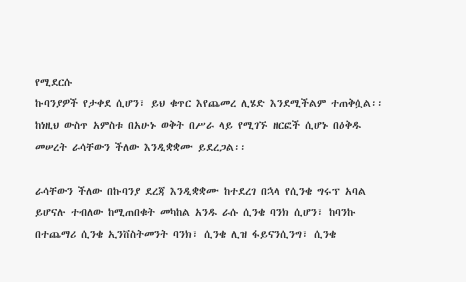የሚደርሱ
ኩባንያዎች የታቀደ ሲሆን፣ ይህ ቁጥር እየጨመረ ሊሄድ እንደሚችልም ተጠቅሷል፡፡ ከነዚህ ውስጥ አምስቱ በአሁኑ ወቅት በሥራ ላይ የሚገኙ ዘርፎች ሲሆኑ በዕቅዱ
መሠረት ራሳቸውን ችለው እንዲቋቋሙ ይደረጋል፡፡

ራሳቸውን ችለው በኩባንያ ደረጃ እንዲቋቋሙ ከተደረገ በኋላ የሲንቄ ግሩፕ አባል ይሆናሉ ተብለው ከሚጠበቁት መካከል አንዱ ራሱ ሲንቄ ባንክ ሲሆን፣ ከባንኩ
በተጨማሪ ሲንቄ ኢንቨስትመንት ባንክ፣ ሲንቄ ሊዝ ፋይናንሲንግ፣ ሲንቄ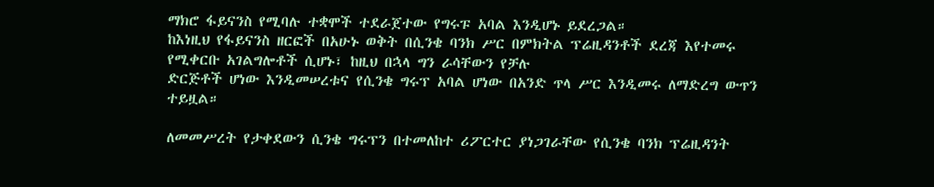ማክሮ ፋይናንስ የሚባሉ ተቋሞች ተደራጀተው የግሩፑ አባል እንዲሆኑ ይደረጋል።
ከእነዚህ የፋይናንስ ዘርፎች በአሁኑ ወቅት በሲንቄ ባንክ ሥር በምክትል ፕሬዚዳንቶች ደረጃ እየተመሩ የሚቀርቡ አገልግሎቶች ሲሆኑ፣ ከዚህ በኋላ ግን ራሳቸውን የቻሉ
ድርጅቶች ሆነው እንዲመሠረቱና የሲንቄ ግሩፕ አባል ሆነው በአንድ ጥላ ሥር እንዲመሩ ለማድረግ ውጥን ተይዟል።

ለመመሥረት የታቀደውን ሲንቄ ግሩፕን በተመለከተ ሪፖርተር ያነጋገራቸው የሲንቄ ባንክ ፕሬዚዳንት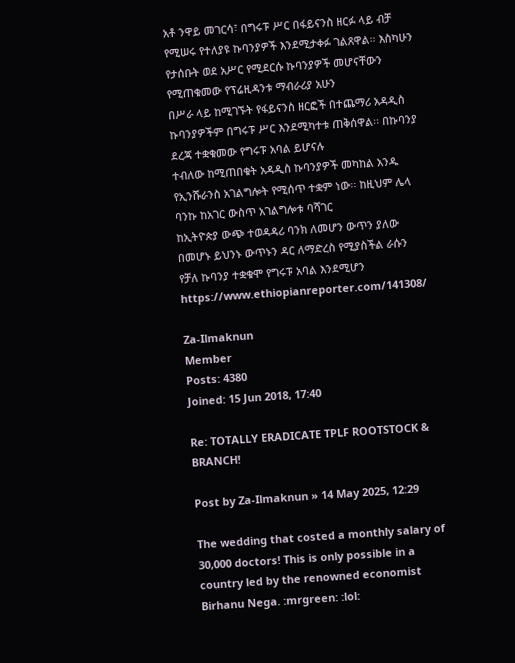አቶ ንዋይ መገርሳ፣ በግሩፑ ሥር በፋይናንስ ዘርፉ ላይ ብቻ
የሚሠሩ የተለያዩ ኩባንያዎች እንደሚታቀፉ ገልጸዋል። እስካሁን የታሰቡት ወደ አሥር የሚደርሱ ኩባንያዎች መሆናቸውን የሚጠቁመው የፕሬዚዳንቱ ማብራሪያ አሁን
በሥራ ላይ ከሚገኙት የፋይናንስ ዘርፎች በተጨማሪ አዳዲስ ኩባንያዎችም በግሩፑ ሥር እንደሚካተቱ ጠቅሰዋል፡፡ በኩባንያ ደረጃ ተቋቁመው የግሩፑ አባል ይሆናሉ
ተብለው ከሚጠበቁት አዳዲስ ኩባንያዎች መካከል አንዱ የኢንሹራንስ አገልግሎት የሚሰጥ ተቋም ነው፡፡ ከዚህም ሌላ ባንኩ ከአገር ውስጥ አገልግሎቱ ባሻገር
ከኢትዮጵያ ውጭ ተወዳዳሪ ባንክ ለመሆን ውጥን ያለው በመሆኑ ይህንኑ ውጥኑን ዳር ለማድረስ የሚያስችል ራሱን የቻለ ኩባንያ ተቋቁሞ የግሩፑ አባል እንደሚሆን
https://www.ethiopianreporter.com/141308/

Za-Ilmaknun
Member
Posts: 4380
Joined: 15 Jun 2018, 17:40

Re: TOTALLY ERADICATE TPLF ROOTSTOCK & BRANCH!

Post by Za-Ilmaknun » 14 May 2025, 12:29

The wedding that costed a monthly salary of 30,000 doctors! This is only possible in a country led by the renowned economist Birhanu Nega. :mrgreen: :lol: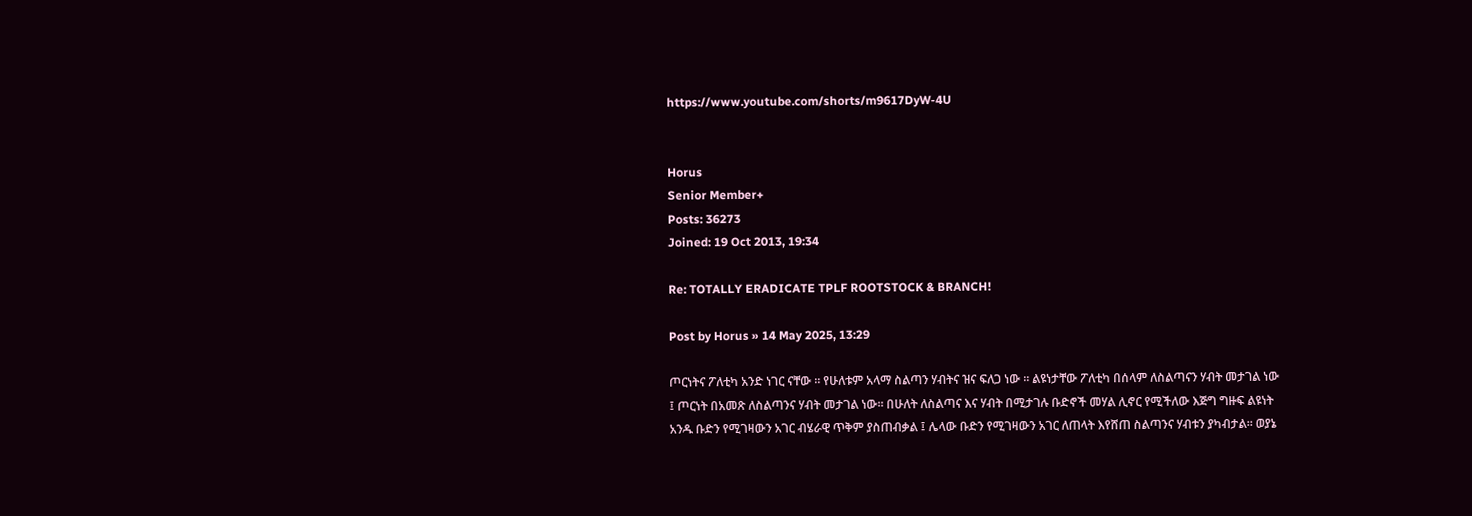https://www.youtube.com/shorts/m9617DyW-4U


Horus
Senior Member+
Posts: 36273
Joined: 19 Oct 2013, 19:34

Re: TOTALLY ERADICATE TPLF ROOTSTOCK & BRANCH!

Post by Horus » 14 May 2025, 13:29

ጦርነትና ፖለቲካ አንድ ነገር ናቸው ። የሁለቱም አላማ ስልጣን ሃብትና ዝና ፍለጋ ነው ። ልዩነታቸው ፖለቲካ በሰላም ለስልጣናን ሃብት መታገል ነው ፤ ጦርነት በአመጽ ለስልጣንና ሃብት መታገል ነው። በሁለት ለስልጣና እና ሃብት በሚታገሉ ቡድኖች መሃል ሊኖር የሚችለው እጅግ ግዙፍ ልዩነት አንዱ ቡድን የሚገዛውን አገር ብሄራዊ ጥቅም ያስጠብቃል ፤ ሌላው ቡድን የሚገዛውን አገር ለጠላት እየሸጠ ስልጣንና ሃብቱን ያካብታል። ወያኔ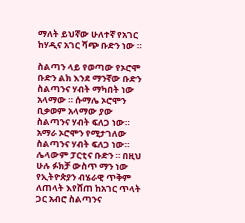ማለት ይህኛው ሁለተኛ የአገር ከሃዲና አገር ሻጭ ቡድን ነው ።

ስልጣን ላይ የወጣው የኦሮሞ ቡድን ልክ እንደ ማንኛው ቡድን ስልጣንና ሃብት ማካበት ነው አላማው ። ሱማሌ ኦሮሞን ቢቃወም አላማው ያው ስልጣንና ሃብት ፍለጋ ነው። አማራ ኦሮሞን የሚታገለው ስልጣንና ሃብት ፍለጋ ነው። ሌላውም ፓርቲና ቡድን ። በዚህ ሁሉ ፉክቻ ውስጥ ማን ነው የኢትዮጵያን ብሄራዊ ጥቅም ለጠላት እየሸጠ ከአገር ጥላት ጋር አብሮ ስልጣንና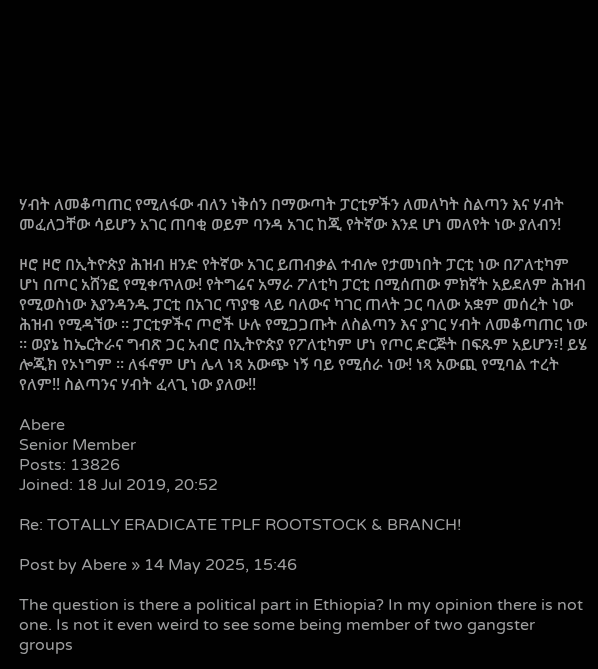ሃብት ለመቆጣጠር የሚለፋው ብለን ነቅሰን በማውጣት ፓርቲዎችን ለመለካት ስልጣን እና ሃብት መፈለጋቸው ሳይሆን አገር ጠባቂ ወይም ባንዳ አገር ከጂ የትኛው እንደ ሆነ መለየት ነው ያለብን!

ዞሮ ዞሮ በኢትዮጵያ ሕዝብ ዘንድ የትኛው አገር ይጠብቃል ተብሎ የታመነበት ፓርቲ ነው በፖለቲካም ሆነ በጦር አሸንፎ የሚቀጥለው! የትግሬና አማራ ፖለቲካ ፓርቲ በሚሰጠው ምክኛት አይደለም ሕዝብ የሚወስነው እያንዳንዱ ፓርቲ በአገር ጥያቄ ላይ ባለውና ካገር ጠላት ጋር ባለው አቋም መሰረት ነው ሕዝብ የሚዳኘው ። ፓርቲዎችና ጦሮች ሁሉ የሚጋጋጡት ለስልጣን እና ያገር ሃብት ለመቆጣጠር ነው ። ወያኔ ከኤርትራና ግብጽ ጋር አብሮ በኢትዮጵያ የፖለቲካም ሆነ የጦር ድርጅት በፍጹም አይሆን፣! ይሄ ሎጂክ የኦነግም ። ለፋኖም ሆነ ሌላ ነጻ አውጭ ነኝ ባይ የሚሰራ ነው! ነጻ አውጪ የሚባል ተረት የለም!! ስልጣንና ሃብት ፈላጊ ነው ያለው!!

Abere
Senior Member
Posts: 13826
Joined: 18 Jul 2019, 20:52

Re: TOTALLY ERADICATE TPLF ROOTSTOCK & BRANCH!

Post by Abere » 14 May 2025, 15:46

The question is there a political part in Ethiopia? In my opinion there is not one. Is not it even weird to see some being member of two gangster groups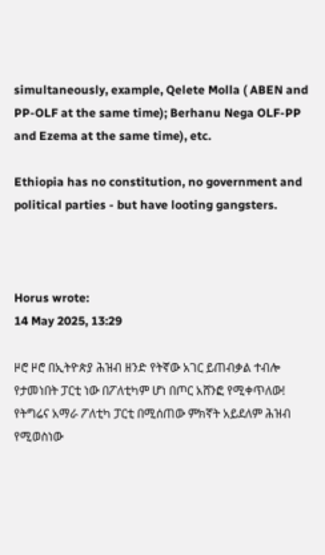simultaneously, example, Qelete Molla ( ABEN and PP-OLF at the same time); Berhanu Nega OLF-PP and Ezema at the same time), etc.

Ethiopia has no constitution, no government and political parties - but have looting gangsters.



Horus wrote:
14 May 2025, 13:29

ዞሮ ዞሮ በኢትዮጵያ ሕዝብ ዘንድ የትኛው አገር ይጠብቃል ተብሎ የታመነበት ፓርቲ ነው በፖለቲካም ሆነ በጦር አሸንፎ የሚቀጥለው! የትግሬና አማራ ፖለቲካ ፓርቲ በሚሰጠው ምክኛት አይደለም ሕዝብ የሚወስነው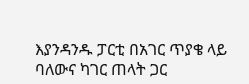እያንዳንዱ ፓርቲ በአገር ጥያቄ ላይ ባለውና ካገር ጠላት ጋር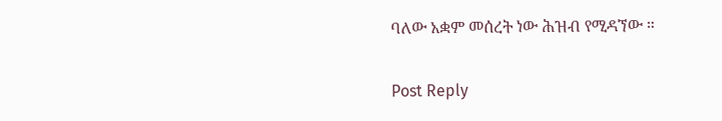ባለው አቋም መሰረት ነው ሕዝብ የሚዳኘው ።

Post Reply